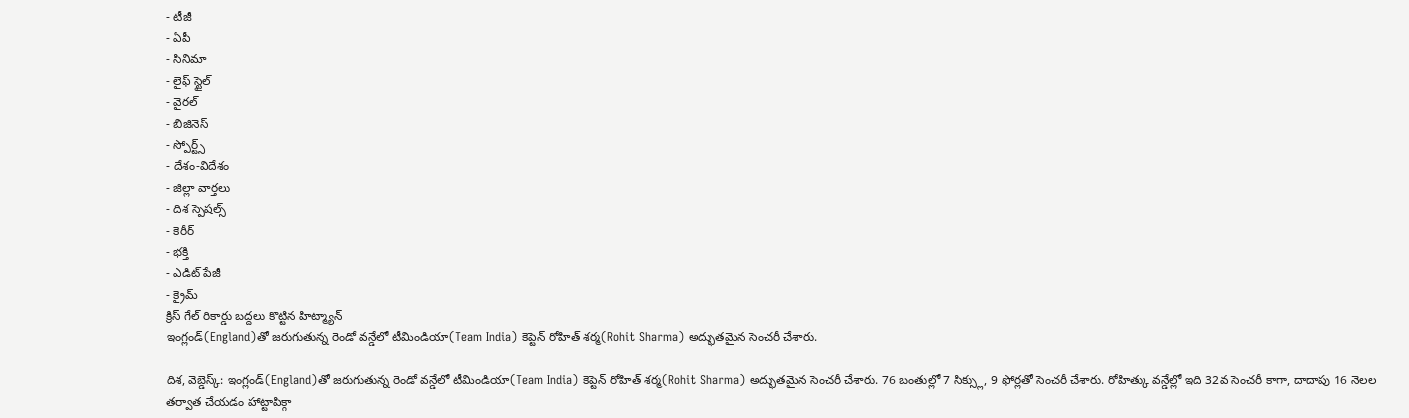- టీజీ
- ఏపీ
- సినిమా
- లైఫ్ స్టైల్
- వైరల్
- బిజినెస్
- స్పోర్ట్స్
- దేశం-విదేశం
- జిల్లా వార్తలు
- దిశ స్పెషల్స్
- కెరీర్
- భక్తి
- ఎడిట్ పేజీ
- క్రైమ్
క్రిస్ గేల్ రికార్డు బద్దలు కొట్టిన హిట్మ్యాన్
ఇంగ్లండ్(England)తో జరుగుతున్న రెండో వన్డేలో టీమిండియా(Team India) కెప్టెన్ రోహిత్ శర్మ(Rohit Sharma) అద్భుతమైన సెంచరీ చేశారు.

దిశ, వెబ్డెస్క్: ఇంగ్లండ్(England)తో జరుగుతున్న రెండో వన్డేలో టీమిండియా(Team India) కెప్టెన్ రోహిత్ శర్మ(Rohit Sharma) అద్భుతమైన సెంచరీ చేశారు. 76 బంతుల్లో 7 సిక్స్లు, 9 ఫోర్లతో సెంచరీ చేశారు. రోహిత్కు వన్డేల్లో ఇది 32వ సెంచరీ కాగా, దాదాపు 16 నెలల తర్వాత చేయడం హాట్టాపిక్గా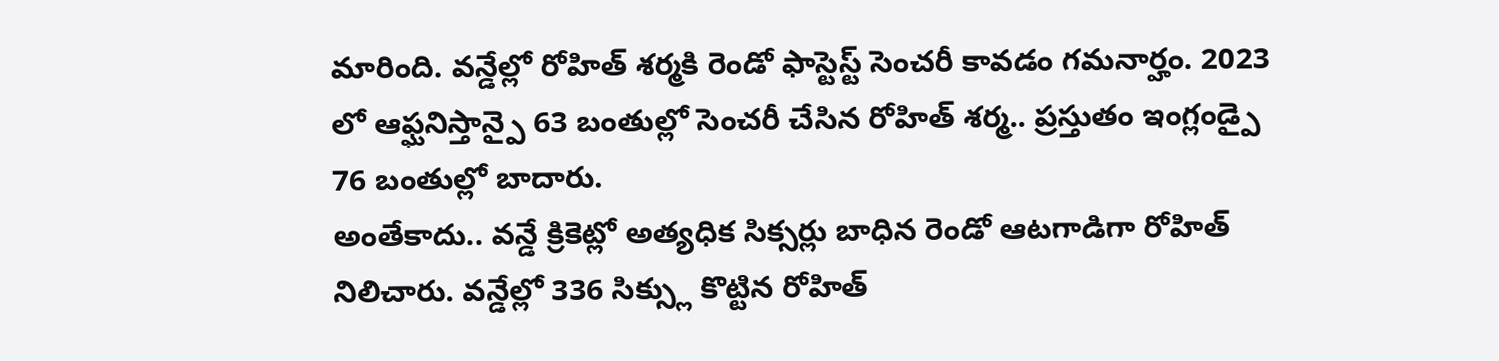మారింది. వన్డేల్లో రోహిత్ శర్మకి రెండో ఫాస్టెస్ట్ సెంచరీ కావడం గమనార్హం. 2023 లో ఆఫ్ఘనిస్తాన్పై 63 బంతుల్లో సెంచరీ చేసిన రోహిత్ శర్మ.. ప్రస్తుతం ఇంగ్లండ్పై 76 బంతుల్లో బాదారు.
అంతేకాదు.. వన్డే క్రికెట్లో అత్యధిక సిక్సర్లు బాధిన రెండో ఆటగాడిగా రోహిత్ నిలిచారు. వన్డేల్లో 336 సిక్స్లు కొట్టిన రోహిత్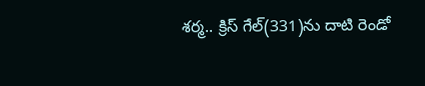శర్మ.. క్రిస్ గేల్(331)ను దాటి రెండో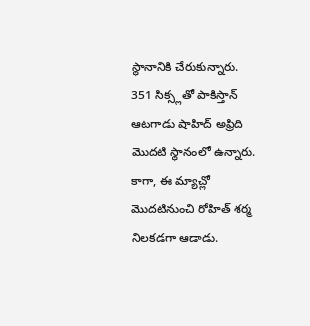స్థానానికి చేరుకున్నారు. 351 సిక్స్లతో పాకిస్తాన్ ఆటగాడు షాహిద్ అఫ్రిది మొదటి స్థానంలో ఉన్నారు. కాగా, ఈ మ్యాచ్లో మొదటినుంచి రోహిత్ శర్మ నిలకడగా ఆడాడు.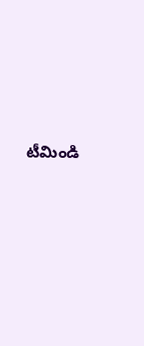టీమిండి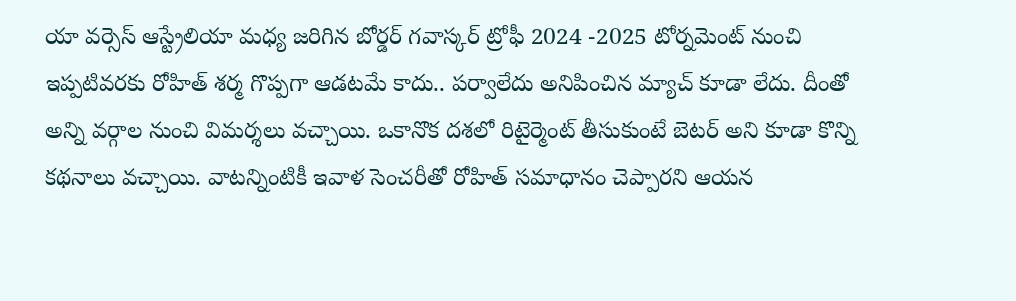యా వర్సెస్ ఆస్ట్రేలియా మధ్య జరిగిన బోర్డర్ గవాస్కర్ ట్రోఫీ 2024 -2025 టోర్నమెంట్ నుంచి ఇప్పటివరకు రోహిత్ శర్మ గొప్పగా ఆడటమే కాదు.. పర్వాలేదు అనిపించిన మ్యాచ్ కూడా లేదు. దీంతో అన్ని వర్గాల నుంచి విమర్శలు వచ్చాయి. ఒకానొక దశలో రిటైర్మెంట్ తీసుకుంటే బెటర్ అని కూడా కొన్ని కథనాలు వచ్చాయి. వాటన్నింటికీ ఇవాళ సెంచరీతో రోహిత్ సమాధానం చెప్పారని ఆయన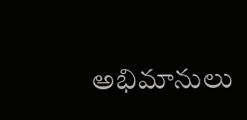అభిమానులు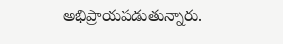అభిప్రాయపడుతున్నారు.